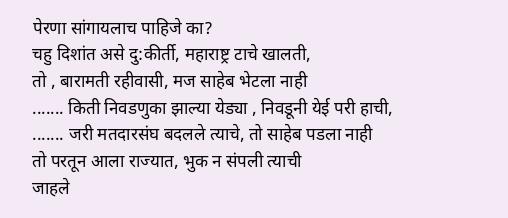पेरणा सांगायलाच पाहिजे का?
चहु दिशांत असे दु:कीर्ती, महाराष्ट्र टाचे खालती,
तो , बारामती रहीवासी, मज साहेब भेटला नाही
....... किती निवडणुका झाल्या येड्या , निवडूनी येई परी हाची,
....... जरी मतदारसंघ बदलले त्याचे, तो साहेब पडला नाही
तो परतून आला राज्यात, भुक न संपली त्याची
जाहले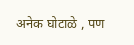अनेक घोटाळे , पण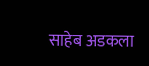साहेब अडकला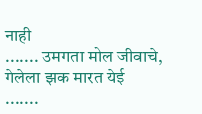नाही
....... उमगता मोल जीवाचे, गेलेला झक मारत येई
.......